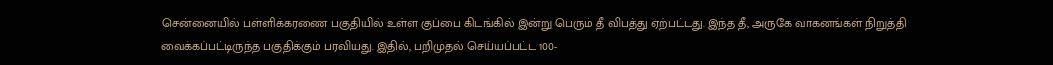சென்னையில் பள்ளிக்கரணை பகுதியில் உள்ள குப்பை கிடங்கில் இன்று பெரும் தீ விபத்து ஏற்பட்டது. இந்த தீ, அருகே வாகனங்கள் நிறுத்தி வைக்கப்பட்டிருந்த பகுதிக்கும் பரவியது. இதில், பறிமுதல் செய்யப்பட்ட 100-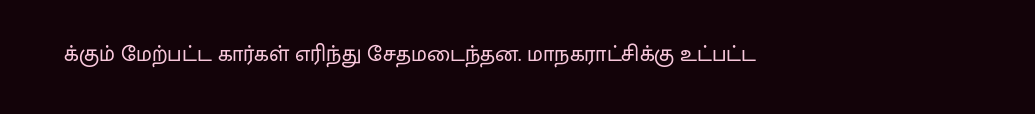க்கும் மேற்பட்ட கார்கள் எரிந்து சேதமடைந்தன. மாநகராட்சிக்கு உட்பட்ட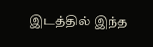இடத்தில் இந்த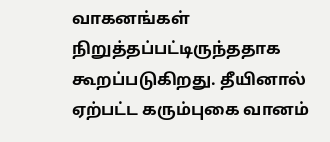வாகனங்கள் நிறுத்தப்பட்டிருந்ததாக கூறப்படுகிறது. தீயினால் ஏற்பட்ட கரும்புகை வானம்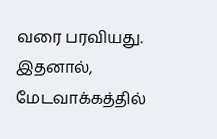வரை பரவியது. இதனால், மேடவாக்கத்தில்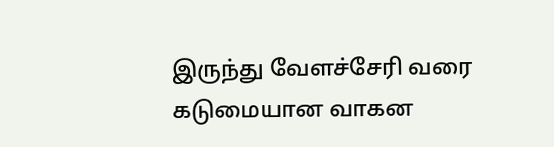இருந்து வேளச்சேரி வரை கடுமையான வாகன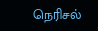நெரிசல்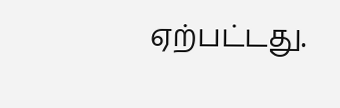ஏற்பட்டது.